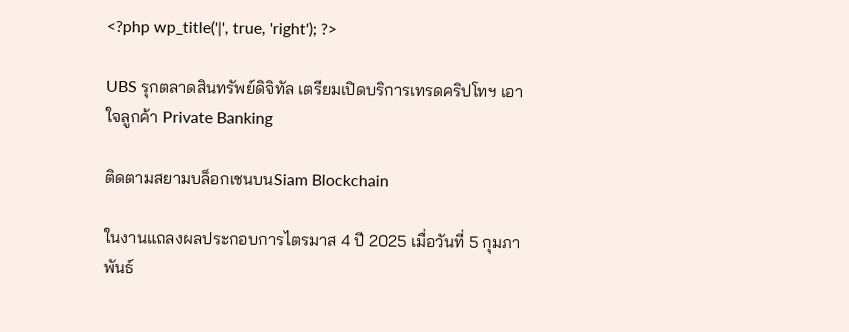<?php wp_title('|', true, 'right'); ?>

UBS รุกตลาดสินทรัพย์ดิจิทัล เตรียมเปิดบริการเทรดคริปโทฯ เอาใจลูกค้า Private Banking

ติดตามสยามบล็อกเชนบนSiam Blockchain

ในงานแถลงผลประกอบการไตรมาส 4 ปี 2025 เมื่อวันที่ 5 กุมภาพันธ์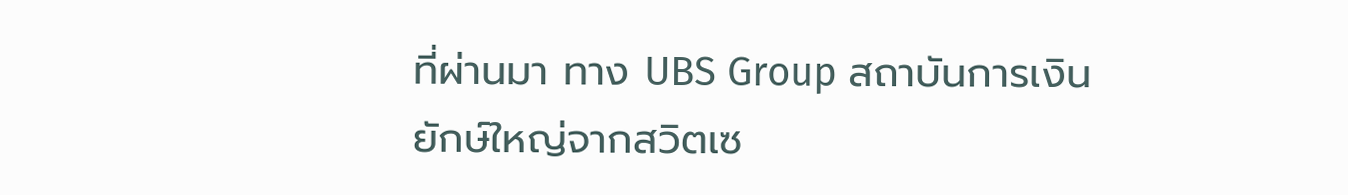ที่ผ่านมา ทาง UBS Group สถาบันการเงินยักษ์ใหญ่จากสวิตเซ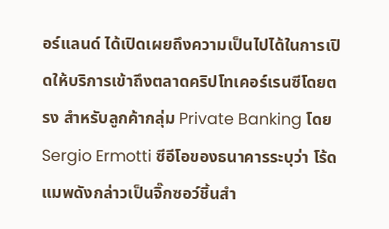อร์แลนด์ ได้เปิดเผยถึงความเป็นไปได้ในการเปิดให้บริการเข้าถึงตลาดคริปโทเคอร์เรนซีโดยตรง สำหรับลูกค้ากลุ่ม Private Banking โดย Sergio Ermotti ซีอีโอของธนาคารระบุว่า โร้ดแมพดังกล่าวเป็นจิ๊กซอว์ชิ้นสำ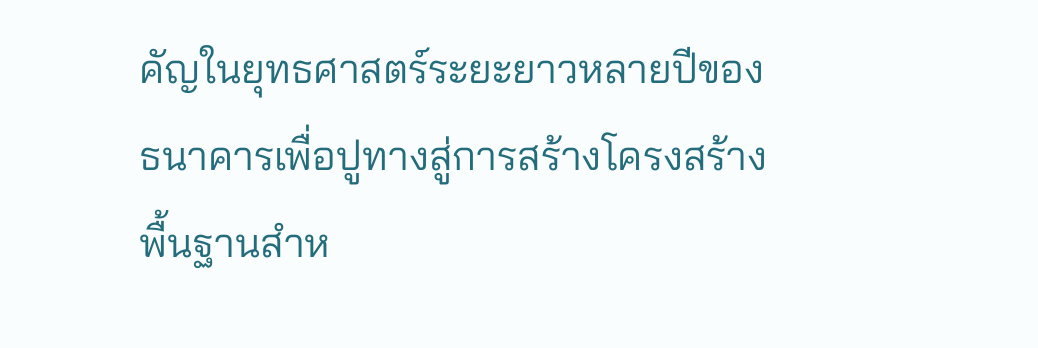คัญในยุทธศาสตร์ระยะยาวหลายปีของธนาคารเพื่อปูทางสู่การสร้างโครงสร้างพื้นฐานสำห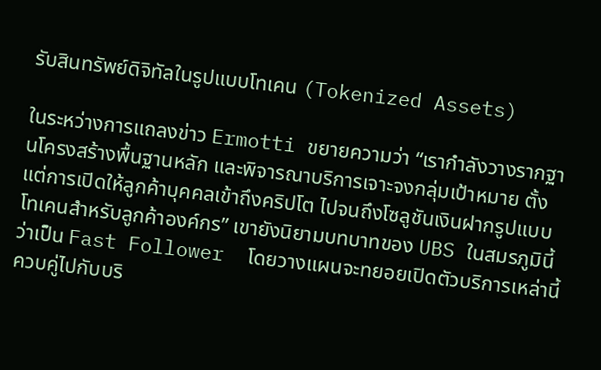รับสินทรัพย์ดิจิทัลในรูปแบบโทเคน (Tokenized Assets)

ในระหว่างการแถลงข่าว Ermotti ขยายความว่า “เรากำลังวางรากฐานโครงสร้างพื้นฐานหลัก และพิจารณาบริการเจาะจงกลุ่มเป้าหมาย ตั้งแต่การเปิดให้ลูกค้าบุคคลเข้าถึงคริปโต ไปจนถึงโซลูชันเงินฝากรูปแบบโทเคนสำหรับลูกค้าองค์กร” เขายังนิยามบทบาทของ UBS ในสมรภูมินี้ว่าเป็น Fast Follower  โดยวางแผนจะทยอยเปิดตัวบริการเหล่านี้ควบคู่ไปกับบริ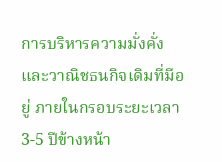การบริหารความมั่งคั่งและวาณิชธนกิจเดิมที่มีอยู่ ภายในกรอบระยะเวลา 3-5 ปีข้างหน้า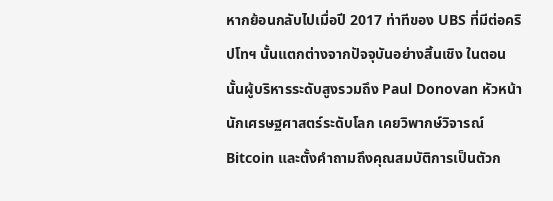หากย้อนกลับไปเมื่อปี 2017 ท่าทีของ UBS ที่มีต่อคริปโทฯ นั้นแตกต่างจากปัจจุบันอย่างสิ้นเชิง ในตอนนั้นผู้บริหารระดับสูงรวมถึง Paul Donovan หัวหน้านักเศรษฐศาสตร์ระดับโลก เคยวิพากษ์วิจารณ์ Bitcoin และตั้งคำถามถึงคุณสมบัติการเป็นตัวก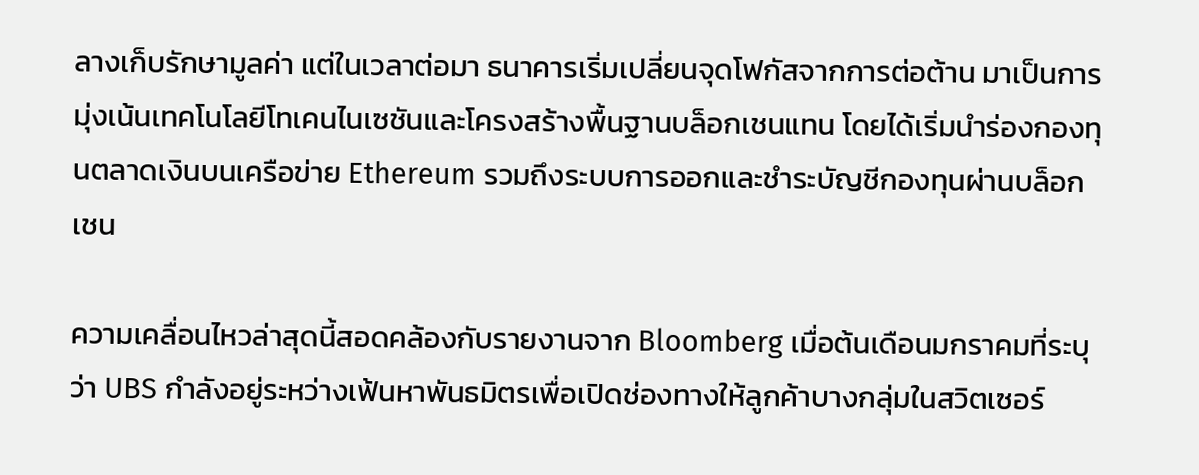ลางเก็บรักษามูลค่า แต่ในเวลาต่อมา ธนาคารเริ่มเปลี่ยนจุดโฟกัสจากการต่อต้าน มาเป็นการมุ่งเน้นเทคโนโลยีโทเคนไนเซชันและโครงสร้างพื้นฐานบล็อกเชนแทน โดยได้เริ่มนำร่องกองทุนตลาดเงินบนเครือข่าย Ethereum รวมถึงระบบการออกและชำระบัญชีกองทุนผ่านบล็อกเชน

ความเคลื่อนไหวล่าสุดนี้สอดคล้องกับรายงานจาก Bloomberg เมื่อต้นเดือนมกราคมที่ระบุว่า UBS กำลังอยู่ระหว่างเฟ้นหาพันธมิตรเพื่อเปิดช่องทางให้ลูกค้าบางกลุ่มในสวิตเซอร์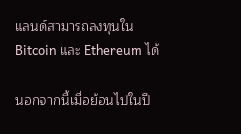แลนด์สามารถลงทุนใน Bitcoin และ Ethereum ได้

นอกจากนี้เมื่อย้อนไปในปี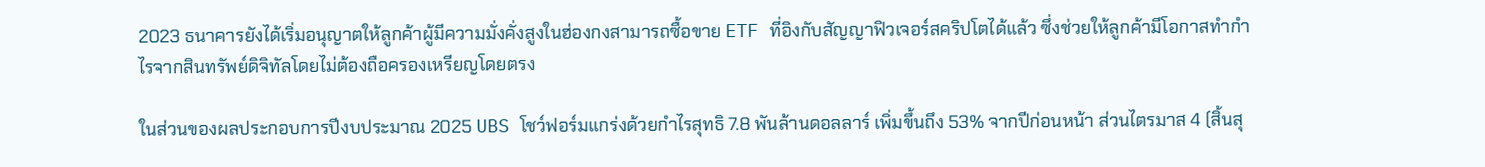2023 ธนาคารยังได้เริ่มอนุญาตให้ลูกค้าผู้มีความมั่งคั่งสูงในฮ่องกงสามารถซื้อขาย ETF ที่อิงกับสัญญาฟิวเจอร์สคริปโตได้แล้ว ซึ่งช่วยให้ลูกค้ามีโอกาสทำกำไรจากสินทรัพย์ดิจิทัลโดยไม่ต้องถือครองเหรียญโดยตรง

ในส่วนของผลประกอบการปีงบประมาณ 2025 UBS โชว์ฟอร์มแกร่งด้วยกำไรสุทธิ 7.8 พันล้านดอลลาร์ เพิ่มขึ้นถึง 53% จากปีก่อนหน้า ส่วนไตรมาส 4 (สิ้นสุ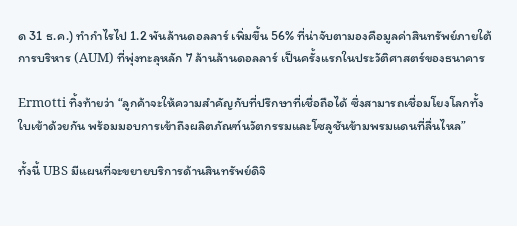ด 31 ธ.ค.) ทำกำไรไป 1.2 พันล้านดอลลาร์ เพิ่มขึ้น 56% ที่น่าจับตามองคือมูลค่าสินทรัพย์ภายใต้การบริหาร (AUM) ที่พุ่งทะลุหลัก 7 ล้านล้านดอลลาร์ เป็นครั้งแรกในประวัติศาสตร์ของธนาคาร

Ermotti ทิ้งท้ายว่า “ลูกค้าจะให้ความสำคัญกับที่ปรึกษาที่เชื่อถือได้ ซึ่งสามารถเชื่อมโยงโลกทั้งใบเข้าด้วยกัน พร้อมมอบการเข้าถึงผลิตภัณฑ์นวัตกรรมและโซลูชันข้ามพรมแดนที่ลื่นไหล”

ทั้งนี้ UBS มีแผนที่จะขยายบริการด้านสินทรัพย์ดิจิ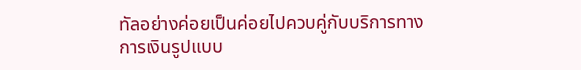ทัลอย่างค่อยเป็นค่อยไปควบคู่กับบริการทางการเงินรูปแบบ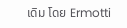เดิม โดย Ermotti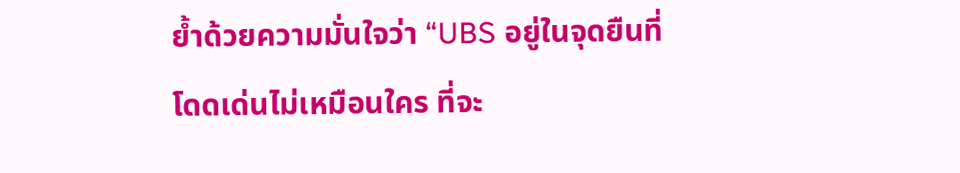ย้ำด้วยความมั่นใจว่า “UBS อยู่ในจุดยืนที่โดดเด่นไม่เหมือนใคร ที่จะ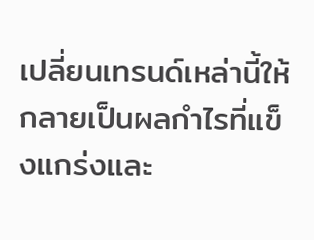เปลี่ยนเทรนด์เหล่านี้ให้กลายเป็นผลกำไรที่แข็งแกร่งและ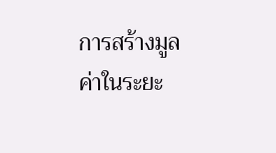การสร้างมูลค่าในระยะ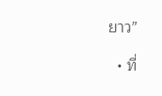ยาว”

  • ที่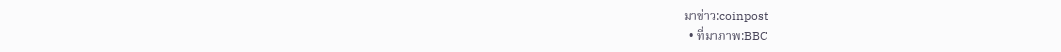มาข่าว:coinpost
  • ที่มาภาพ:BBC